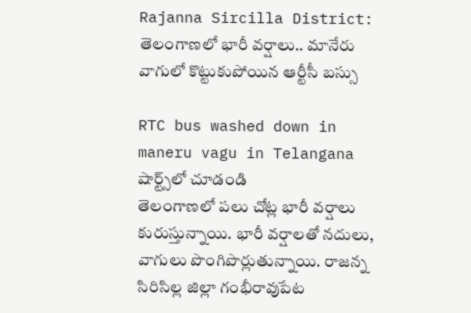Rajanna Sircilla District: తెలంగాణలో భారీ వర్షాలు.. మానేరు వాగులో కొట్టుకుపోయిన ఆర్టీసీ బస్సు

RTC bus washed down in maneru vagu in Telangana
షార్ట్స్‌లో చూడండి
తెలంగాణలో పలు చోట్ల భారీ వర్షాలు కురుస్తున్నాయి. భారీ వర్షాలతో నదులు, వాగులు పొంగిపొర్లుతున్నాయి. రాజన్న సిరిసిల్ల జిల్లా గంభీరావుపేట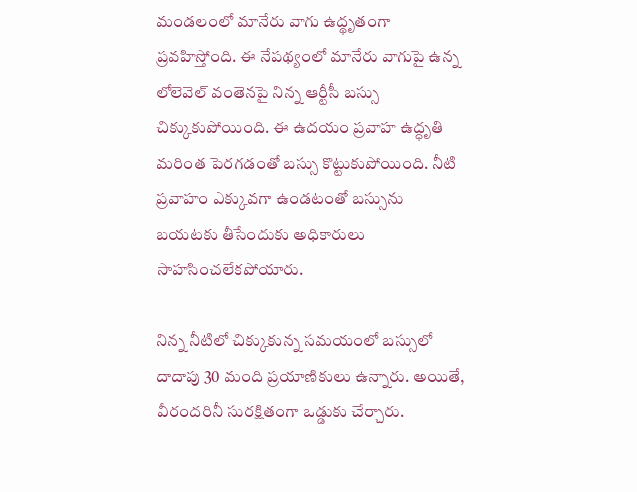మండలంలో మానేరు వాగు ఉద్థృతంగా ప్రవహిస్తోంది. ఈ నేపథ్యంలో మానేరు వాగుపై ఉన్న లోలెవెల్ వంతెనపై నిన్న ఆర్టీసీ బస్సు చిక్కుకుపోయింది. ఈ ఉదయం ప్రవాహ ఉద్ధృతి మరింత పెరగడంతో బస్సు కొట్టుకుపోయింది. నీటి ప్రవాహం ఎక్కువగా ఉండటంతో బస్సును బయటకు తీసేందుకు అధికారులు సాహసించలేకపోయారు.

నిన్న నీటిలో చిక్కుకున్న సమయంలో బస్సులో దాదాపు 30 మంది ప్రయాణికులు ఉన్నారు. అయితే, వీరందరినీ సురక్షితంగా ఒడ్డుకు చేర్చారు.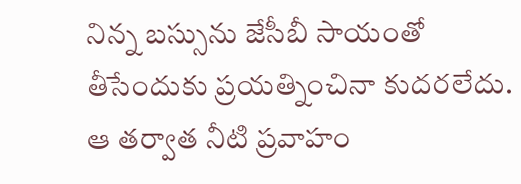నిన్న బస్సును జేసీబీ సాయంతో తీసేందుకు ప్రయత్నించినా కుదరలేదు. ఆ తర్వాత నీటి ప్రవాహం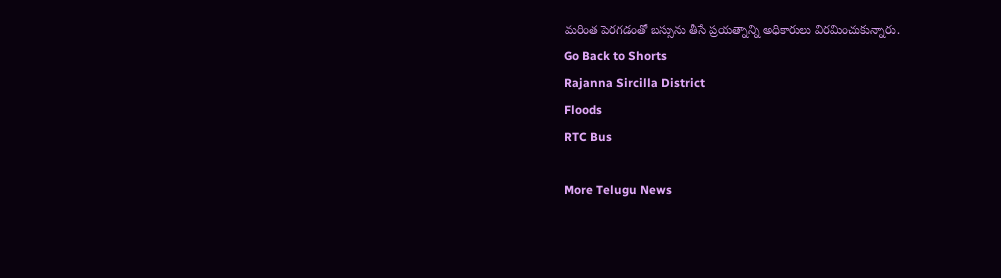మరింత పెరగడంతో బస్సును తీసే ప్రయత్నాన్ని అధికారులు విరమించుకున్నారు.
Go Back to Shorts
Rajanna Sircilla District
Floods
RTC Bus

More Telugu News